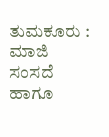ತುಮಕೂರು : ಮಾಜಿ ಸಂಸದೆ ಹಾಗೂ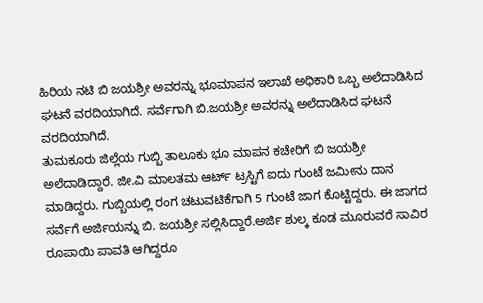ಹಿರಿಯ ನಟಿ ಬಿ ಜಯಶ್ರೀ ಅವರನ್ನು ಭೂಮಾಪನ ಇಲಾಖೆ ಅಧಿಕಾರಿ ಒಬ್ಬ ಅಲೆದಾಡಿಸಿದ ಘಟನೆ ವರದಿಯಾಗಿದೆ. ಸರ್ವೆಗಾಗಿ ಬಿ.ಜಯಶ್ರೀ ಅವರನ್ನು ಅಲೆದಾಡಿಸಿದ ಘಟನೆ ವರದಿಯಾಗಿದೆ.
ತುಮಕೂರು ಜಿಲ್ಲೆಯ ಗುಬ್ಬಿ ತಾಲೂಕು ಭೂ ಮಾಪನ ಕಚೇರಿಗೆ ಬಿ ಜಯಶ್ರೀ ಅಲೆದಾಡಿದ್ದಾರೆ. ಜೀ.ವಿ ಮಾಲತಮ ಆರ್ಟ್ ಟ್ರಸ್ಟಿಗೆ ಐದು ಗುಂಟೆ ಜಮೀನು ದಾನ ಮಾಡಿದ್ದರು. ಗುಬ್ಬಿಯಲ್ಲಿ ರಂಗ ಚಟುವಟಿಕೆಗಾಗಿ 5 ಗುಂಟೆ ಜಾಗ ಕೊಟ್ಟಿದ್ದರು. ಈ ಜಾಗದ ಸರ್ವೆಗೆ ಅರ್ಜಿಯನ್ನು ಬಿ. ಜಯಶ್ರೀ ಸಲ್ಲಿಸಿದ್ದಾರೆ.ಅರ್ಜಿ ಶುಲ್ಕ ಕೂಡ ಮೂರುವರೆ ಸಾವಿರ ರೂಪಾಯಿ ಪಾವತಿ ಆಗಿದ್ದರೂ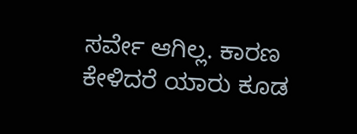ಸರ್ವೇ ಆಗಿಲ್ಲ. ಕಾರಣ ಕೇಳಿದರೆ ಯಾರು ಕೂಡ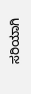ಸರಿಯಾಗಿ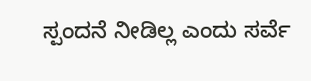ಸ್ಪಂದನೆ ನೀಡಿಲ್ಲ ಎಂದು ಸರ್ವೆ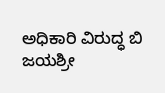ಅಧಿಕಾರಿ ವಿರುದ್ಧ ಬಿ ಜಯಶ್ರೀ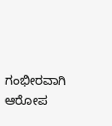ಗಂಭೀರವಾಗಿ ಆರೋಪ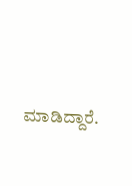ಮಾಡಿದ್ದಾರೆ.